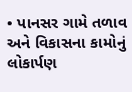• પાનસર ગામે તળાવ અને વિકાસના કામોનું લોકાર્પણ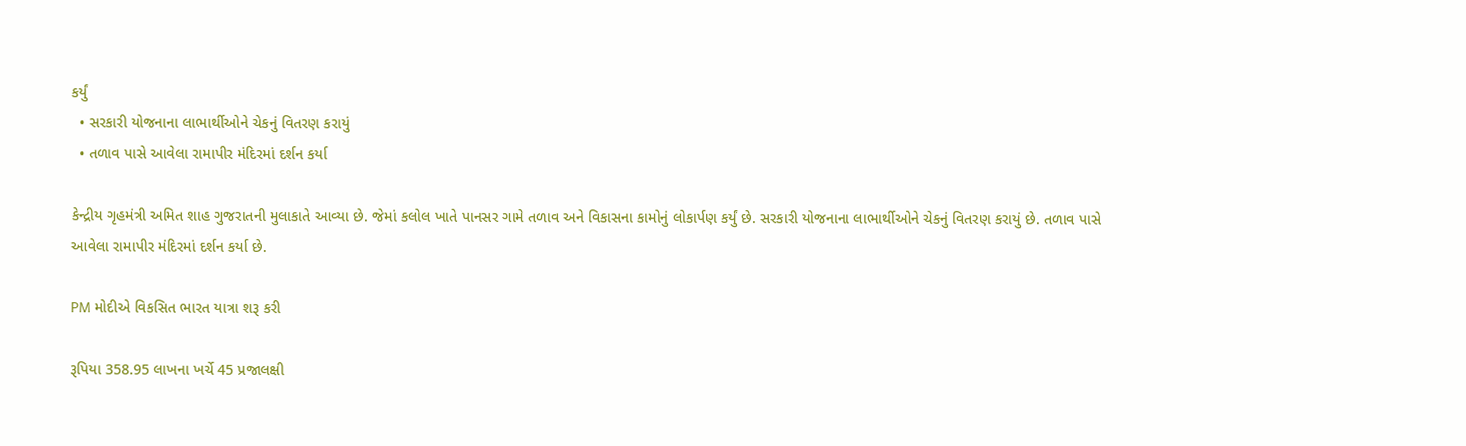કર્યું
  • સરકારી યોજનાના લાભાર્થીઓને ચેકનું વિતરણ કરાયું
  • તળાવ પાસે આવેલા રામાપીર મંદિરમાં દર્શન કર્યા

કેન્દ્રીય ગૃહમંત્રી અમિત શાહ ગુજરાતની મુલાકાતે આવ્યા છે. જેમાં કલોલ ખાતે પાનસર ગામે તળાવ અને વિકાસના કામોનું લોકાર્પણ કર્યું છે. સરકારી યોજનાના લાભાર્થીઓને ચેકનું વિતરણ કરાયું છે. તળાવ પાસે આવેલા રામાપીર મંદિરમાં દર્શન કર્યા છે.

PM મોદીએ વિકસિત ભારત યાત્રા શરૂ કરી

રૂપિયા 358.95 લાખના ખર્ચે 45 પ્રજાલક્ષી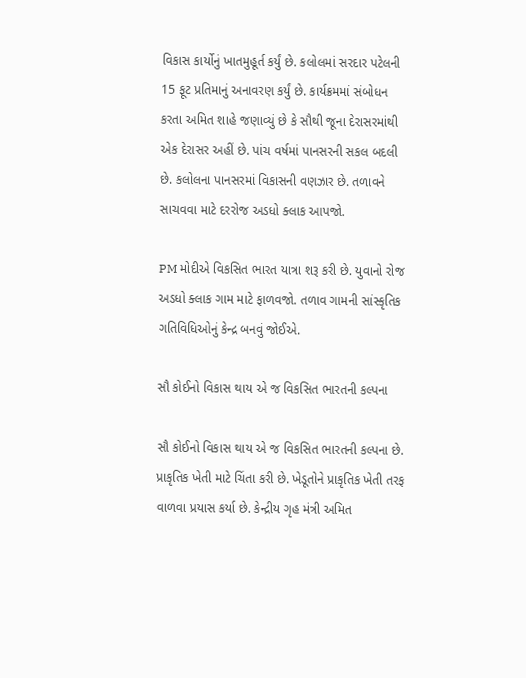વિકાસ કાર્યોનું ખાતમુહૂર્ત કર્યું છે. કલોલમાં સરદાર પટેલની 15 ફૂટ પ્રતિમાનું અનાવરણ કર્યું છે. કાર્યક્રમમાં સંબોધન કરતા અમિત શાહે જણાવ્યું છે કે સૌથી જૂના દેરાસરમાંથી એક દેરાસર અહીં છે. પાંચ વર્ષમાં પાનસરની સકલ બદલી છે. કલોલના પાનસરમાં વિકાસની વણઝાર છે. તળાવને સાચવવા માટે દરરોજ અડધો ક્લાક આપજો.

PM મોદીએ વિકસિત ભારત યાત્રા શરૂ કરી છે. યુવાનો રોજ અડધો ક્લાક ગામ માટે ફાળવજો. તળાવ ગામની સાંસ્કૃતિક ગતિવિધિઓનું કેન્દ્ર બનવું જોઈએ.

સૌ કોઈનો વિકાસ થાય એ જ વિકસિત ભારતની કલ્પના

સૌ કોઈનો વિકાસ થાય એ જ વિકસિત ભારતની કલ્પના છે. પ્રાકૃતિક ખેતી માટે ચિંતા કરી છે. ખેડૂતોને પ્રાકૃતિક ખેતી તરફ વાળવા પ્રયાસ કર્યા છે. કેન્દ્રીય ગૃહ મંત્રી અમિત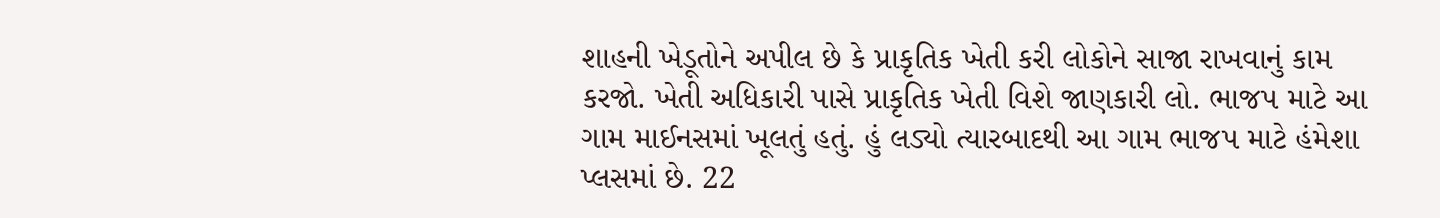શાહની ખેડૂતોને અપીલ છે કે પ્રાકૃતિક ખેતી કરી લોકોને સાજા રાખવાનું કામ કરજો. ખેતી અધિકારી પાસે પ્રાકૃતિક ખેતી વિશે જાણકારી લો. ભાજપ માટે આ ગામ માઈનસમાં ખૂલતું હતું. હું લડ્યો ત્યારબાદથી આ ગામ ભાજપ માટે હંમેશા પ્લસમાં છે. 22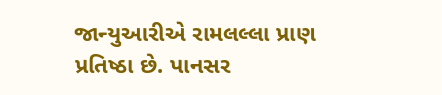જાન્યુઆરીએ રામલલ્લા પ્રાણ પ્રતિષ્ઠા છે. પાનસર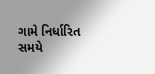ગામે નિર્ધારિત સમયે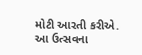મોટી આરતી કરીએ. આ ઉત્સવના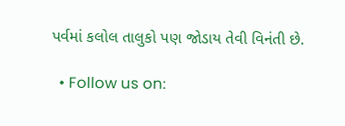પર્વમાં કલોલ તાલુકો પણ જોડાય તેવી વિનંતી છે.

  • Follow us on: